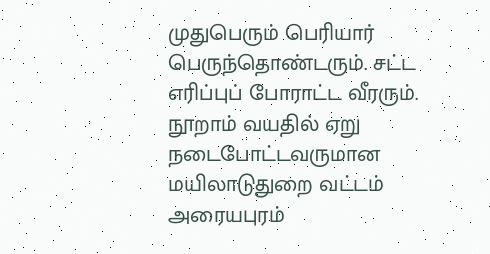முதுபெரும் பெரியார் பெருந்தொண்டரும். சட்ட எரிப்புப் போராட்ட வீரரும். நூறாம் வயதில் ஏறு நடைபோட்டவருமான மயிலாடுதுறை வட்டம் அரையபுரம்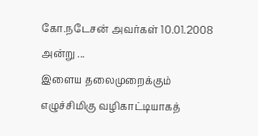கோ.நடேசன் அவர்கள் 10.01.2008 அன்று ...
இளைய தலைமுறைக்கும் எழுச்சிமிகு வழிகாட்டியாகத்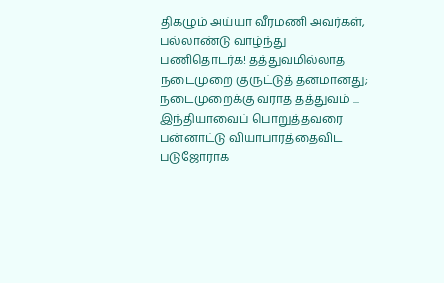திகழும் அய்யா வீரமணி அவர்கள், பல்லாண்டு வாழ்ந்து பணிதொடர்க! தத்துவமில்லாத நடைமுறை குருட்டுத் தனமானது; நடைமுறைக்கு வராத தத்துவம் ...
இந்தியாவைப் பொறுத்தவரை பன்னாட்டு வியாபாரத்தைவிட படுஜோராக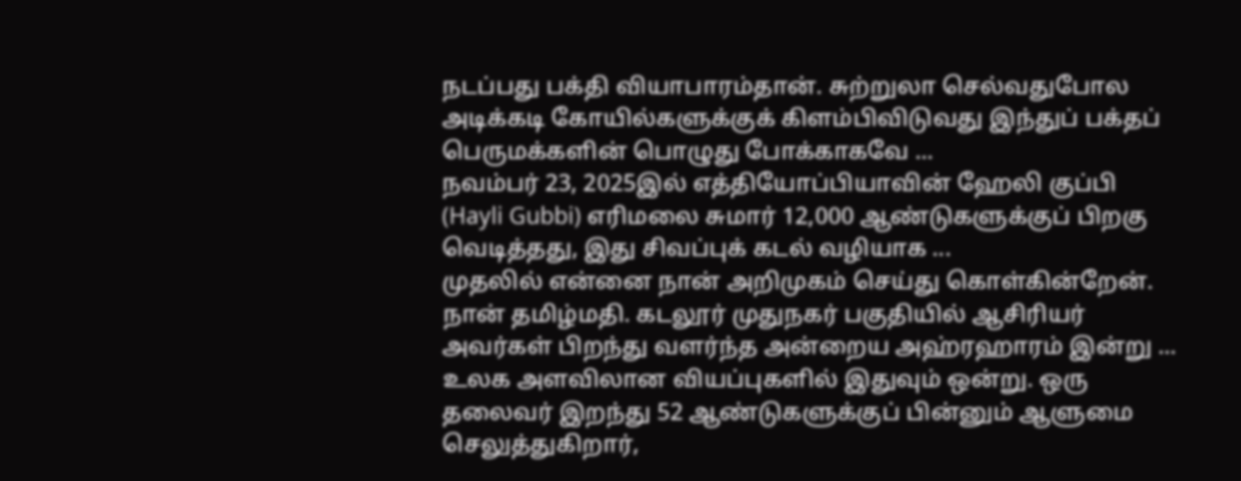நடப்பது பக்தி வியாபாரம்தான். சுற்றுலா செல்வதுபோல அடிக்கடி கோயில்களுக்குக் கிளம்பிவிடுவது இந்துப் பக்தப் பெருமக்களின் பொழுது போக்காகவே ...
நவம்பர் 23, 2025இல் எத்தியோப்பியாவின் ஹேலி குப்பி (Hayli Gubbi) எரிமலை சுமார் 12,000 ஆண்டுகளுக்குப் பிறகு வெடித்தது, இது சிவப்புக் கடல் வழியாக ...
முதலில் என்னை நான் அறிமுகம் செய்து கொள்கின்றேன். நான் தமிழ்மதி. கடலூர் முதுநகர் பகுதியில் ஆசிரியர் அவர்கள் பிறந்து வளர்ந்த அன்றைய அஹ்ரஹாரம் இன்று ...
உலக அளவிலான வியப்புகளில் இதுவும் ஒன்று. ஒரு தலைவர் இறந்து 52 ஆண்டுகளுக்குப் பின்னும் ஆளுமை செலுத்துகிறார்,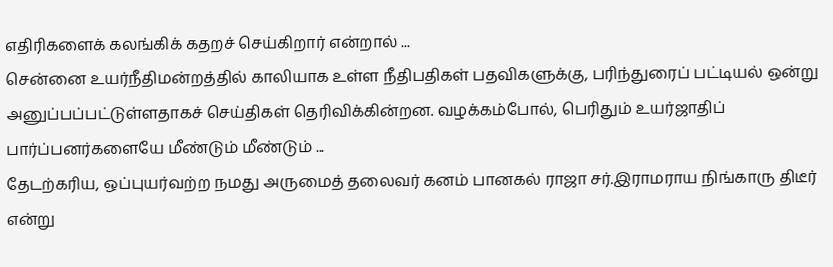எதிரிகளைக் கலங்கிக் கதறச் செய்கிறார் என்றால் ...
சென்னை உயர்நீதிமன்றத்தில் காலியாக உள்ள நீதிபதிகள் பதவிகளுக்கு, பரிந்துரைப் பட்டியல் ஒன்று அனுப்பப்பட்டுள்ளதாகச் செய்திகள் தெரிவிக்கின்றன. வழக்கம்போல், பெரிதும் உயர்ஜாதிப் பார்ப்பனர்களையே மீண்டும் மீண்டும் ...
தேடற்கரிய, ஒப்புயர்வற்ற நமது அருமைத் தலைவர் கனம் பானகல் ராஜா சர்.இராமராய நிங்காரு திடீர் என்று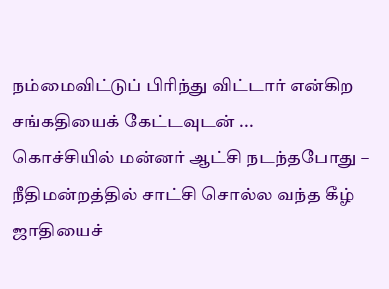நம்மைவிட்டுப் பிரிந்து விட்டார் என்கிற சங்கதியைக் கேட்டவுடன் ...
கொச்சியில் மன்னர் ஆட்சி நடந்தபோது – நீதிமன்றத்தில் சாட்சி சொல்ல வந்த கீழ் ஜாதியைச்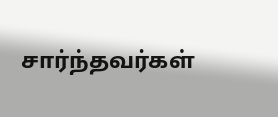சார்ந்தவர்கள்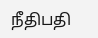நீதிபதி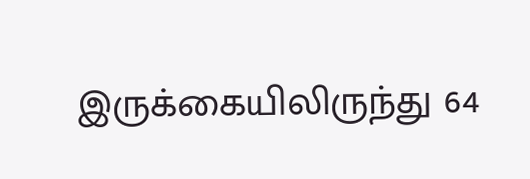இருக்கையிலிருந்து 64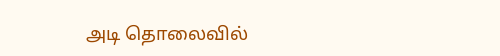அடி தொலைவில்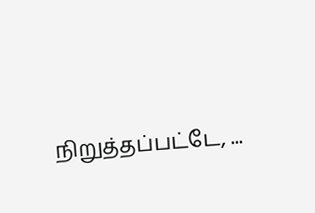நிறுத்தப்பட்டே, ...